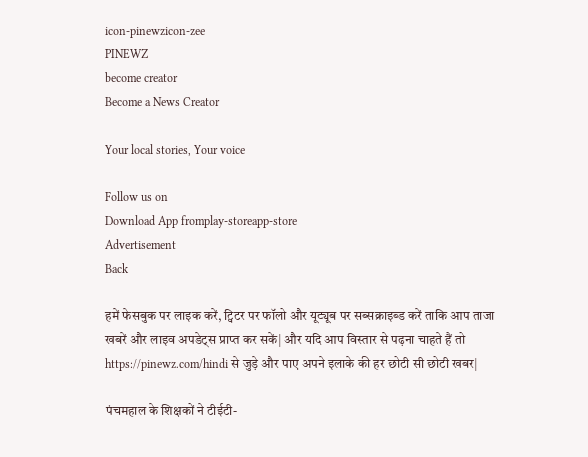icon-pinewzicon-zee
PINEWZ
become creator
Become a News Creator

Your local stories, Your voice

Follow us on
Download App fromplay-storeapp-store
Advertisement
Back

हमें फेसबुक पर लाइक करें, ट्विटर पर फॉलो और यूट्यूब पर सब्सक्राइब्ड करें ताकि आप ताजा खबरें और लाइव अपडेट्स प्राप्त कर सकें| और यदि आप विस्तार से पढ़ना चाहते हैं तो https://pinewz.com/hindi से जुड़े और पाए अपने इलाके की हर छोटी सी छोटी खबर|

पंचमहाल के शिक्षकों ने टीईटी-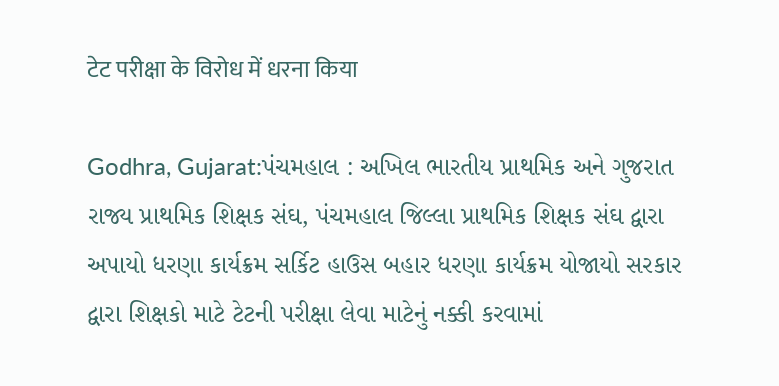टेट परीक्षा के विरोध में धरना किया

Godhra, Gujarat:પંચમહાલ : અખિલ ભારતીય પ્રાથમિક અને ગુજરાત રાજ્ય પ્રાથમિક શિક્ષક સંઘ, પંચમહાલ જિલ્લા પ્રાથમિક શિક્ષક સંઘ દ્વારા અપાયો ધરણા કાર્યક્રમ સર્કિટ હાઉસ બહાર ધરણા કાર્યક્રમ યોજાયો સરકાર દ્વારા શિક્ષકો માટે ટેટની પરીક્ષા લેવા માટેનું નક્કી કરવામાં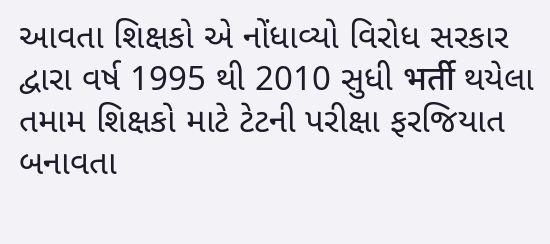આવતા શિક્ષકો એ નોંધાવ્યો વિરોધ સરકાર દ્વારા વર્ષ 1995 થી 2010 સુધી भर्ती થયેલા તમામ શિક્ષકો માટે ટેટની પરીક્ષા ફરજિયાત બનાવતા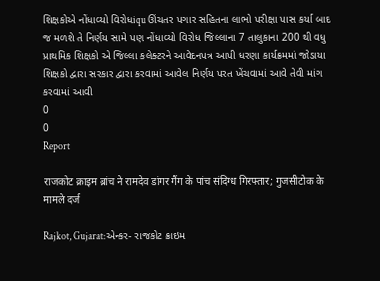શિક્ષકોએ નોંધાવ્યો વિરોધiqu ઊંચતર પગાર સહિતના લાભો પરીક્ષા પાસ કર્યા બાદ જ મળશે તે નિર્ણય સામે પણ નોંધાવ્યો વિરોધ જિલ્લાના 7 તાલુકાના 200 થી વધુ પ્રાથમિક શિક્ષકો એ જિલ્લા કલેક્ટરને આવેદનપત્ર આપી ધરણા કાર્યક્રમમાં જોડાયા શિક્ષકો દ્વારા સરકાર દ્વારા કરવામાં આવેલ નિર્ણય પરત ખેંચવામાં આવે તેવી માંગ કરવામાં આવી
0
0
Report

राजकोट क्राइम ब्रांच ने रामदेव डांगर गैंग के पांच संदिग्ध गिरफ्तार; गुजसीटोक के मामले दर्ज

Rajkot, Gujarat:એન્કર- રાજકોટ ક્રાઇમ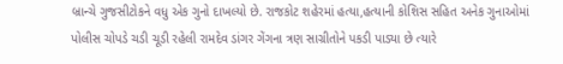બ્રાન્ચે ગુજસીટોકને વધુ એક ગુનો દાખલ્યો છે. રાજકોટ શહેરમાં હત્યા,હત્યાની કોશિસ સહિત અનેક ગુનાઓમાં પોલીસ ચોપડે ચડી ચૂડી રહેલી રામદેવ ડાંગર ગેંગના ત્રણ સાગ્રીતોને પકડી પાડ્યા છે ત્યારે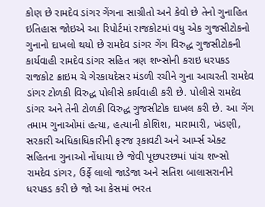કોણ છે રામદેવ ડાંગર ગેંગના સાગ્રીતો અને કેવો છે તેનો ગુનાહિત ઇતિહાસ જોઇએ આ રિપોર્ટમાં રાજકોટમાં વધુ એક ગુજસીટોકનો ગુનાનો દાખલો થયો છે રામદેવ ડાંગર ગેંગ વિરુદ્ધ ગુજસીટોકની કાર્યવાહી રામદેવ ડાંગર સહિત ત્રણ શખ્સોની કરાઇ ધરપકડ રાજકોટ ક્રાઇમ ચે ગેરકાયદેસર મંડળી રચીને ગુના આચરતી રામદેવ ડાંગર ટોળકી વિરુદ્ધ પોલીસે કાર્યવાહી કરી છે. પોલીસે રામદેવ ડાંગર અને તેની ટોળકી વિરુદ્ધ ગુજસીટોક દાખલ કરી છે. આ ગેંગ તમામ ગુનાઓમાં હત્યા, હત્યાની કોશિશ, મારામારી, ખંડણી, સરકારી અધિકાધિકારીની ફરજ રૂકાવટી અને આર્મ્સ એક્ટ સહિતના ગુનાઓ નોંધાયા છે જેવી પૂછપરછમાં પાંચ શખ્સો રામદેવ ડાંગર, ઉર્ફે લાલો જાડેજા અને સતિશ બાલાસરાનીને ધરપકડ કરી છે જો આ કેસમાં ભરત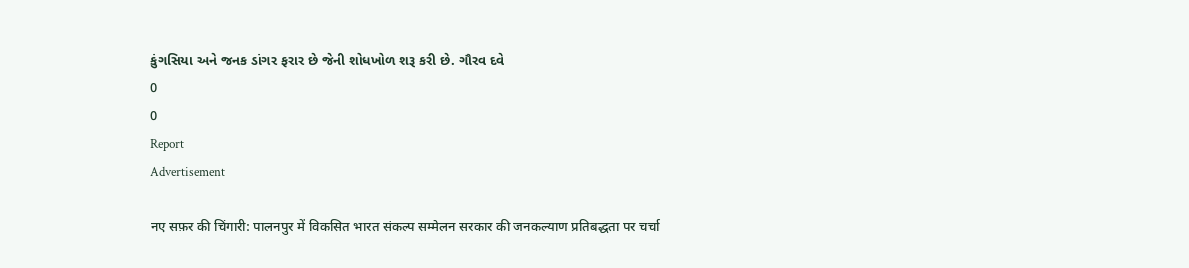કુંગસિયા અને જનક ડાંગર ફરાર છે જેની શોધખોળ શરૂ કરી છે. ગૌરવ દવે
0
0
Report
Advertisement

नए सफ़र की चिंगारी: पालनपुर में विकसित भारत संकल्प सम्मेलन सरकार की जनकल्याण प्रतिबद्धता पर चर्चा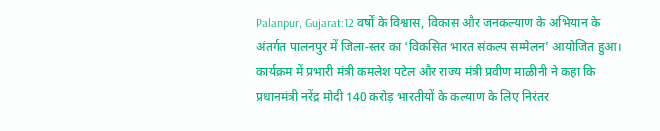Palanpur, Gujarat:12 वर्षों के विश्वास, विकास और जनकल्याण के अभियान के अंतर्गत पालनपुर में जिला‑स्तर का ‘विकसित भारत संकल्प सम्मेलन’ आयोजित हुआ। कार्यक्रम में प्रभारी मंत्री कमलेश पटेल और राज्य मंत्री प्रवीण माळीनी ने कहा कि प्रधानमंत्री नरेंद्र मोदी 140 करोड़ भारतीयों के कल्याण के लिए निरंतर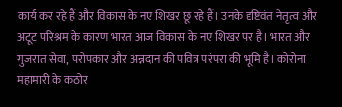कार्य कर रहे हैं और विकास के नए शिखर छू रहे हैं। उनके दृष्टिवंत नेतृत्व और अटूट परिश्रम के कारण भारत आज विकास के नए शिखर पर है। भारत और गुजरात सेवा, परोपकार और अन्नदान की पवित्र परंपरा की भूमि है। कोरोना महामारी के कठोर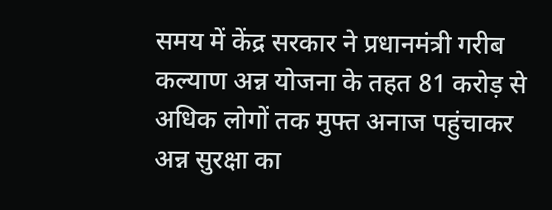समय में केंद्र सरकार ने प्रधानमंत्री गरीब कल्याण अन्न योजना के तहत 81 करोड़ से अधिक लोगों तक मुफ्त अनाज पहुंचाकर अन्न सुरक्षा का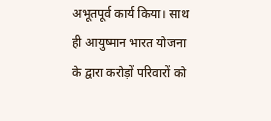अभूतपूर्व कार्य किया। साथ ही आयुष्मान भारत योजना के द्वारा करोड़ों परिवारों को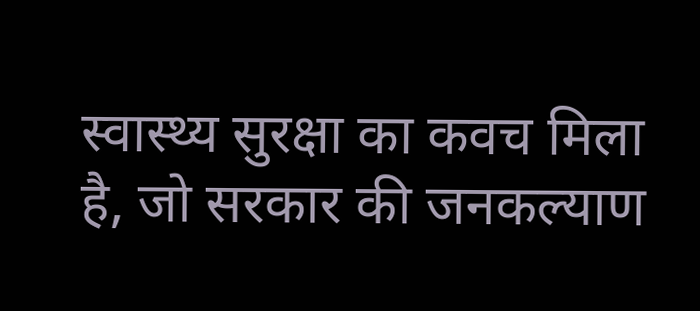स्वास्थ्य सुरक्षा का कवच मिला है, जो सरकार की जनकल्याण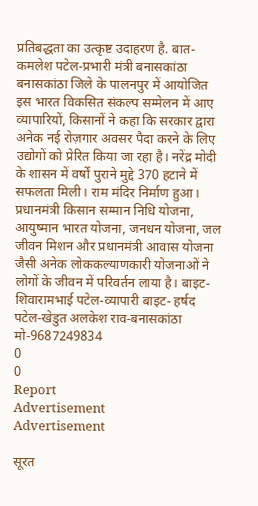प्रतिबद्धता का उत्कृष्ट उदाहरण है. बात- कमलेश पटेल‑प्रभारी मंत्री बनासकांठा बनासकांठा जिले के पालनपुर में आयोजित इस भारत विकसित संकल्प सम्मेलन में आए व्यापारियों, किसानों ने कहा कि सरकार द्वारा अनेक नई रोज़गार अवसर पैदा करने के लिए उद्योगों को प्रेरित किया जा रहा है। नरेंद्र मोदी के शासन में वर्षों पुराने मुद्दे 370 हटाने में सफलता मिली। राम मंदिर निर्माण हुआ। प्रधानमंत्री किसान सम्मान निधि योजना, आयुष्मान भारत योजना, जनधन योजना, जल जीवन मिशन और प्रधानमंत्री आवास योजना जैसी अनेक लोककल्याणकारी योजनाओं ने लोगों के जीवन में परिवर्तन लाया है। बाइट- शिवारामभाई पटेल‑व्यापारी बाइट- हर्षद पटेल‑खेडुत अलकेश राव‑बनासकांठा मो‑9687249834
0
0
Report
Advertisement
Advertisement

सूरत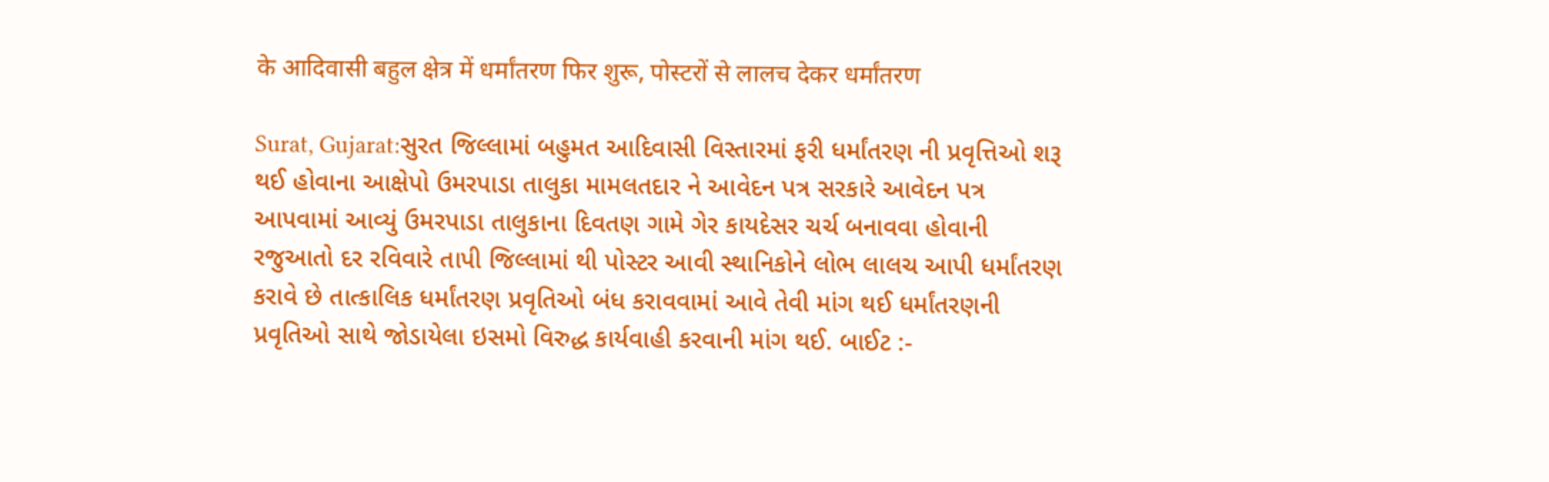के आदिवासी बहुल क्षेत्र में धर्मांतरण फिर शुरू, पोस्टरों से लालच देकर धर्मांतरण

Surat, Gujarat:સુરત જિલ્લામાં બહુમત આદિવાસી વિસ્તારમાં ફરી ધર્માંતરણ ની પ્રવૃત્તિઓ શરૂ થઈ હોવાના આક્ષેપો ઉમરપાડા તાલુકા મામલતદાર ને આવેદન પત્ર સરકારે આવેદન પત્ર આપવામાં આવ્યું ઉમરપાડા તાલુકાના દિવતણ ગામે ગેર કાયદેસર ચર્ચ બનાવવા હોવાની રજુઆતો દર રવિવારે તાપી જિલ્લામાં થી પોસ્ટર આવી સ્થાનિકોને લોભ લાલચ આપી ધર્માંતરણ કરાવે છે તાત્કાલિક ધર્માંતરણ પ્રવૃતિઓ બંધ કરાવવામાં આવે તેવી માંગ થઈ ધર્માંતરણની પ્રવૃતિઓ સાથે જોડાયેલા ઇસમો વિરુદ્ધ કાર્યવાહી કરવાની માંગ થઈ. બાઈટ :-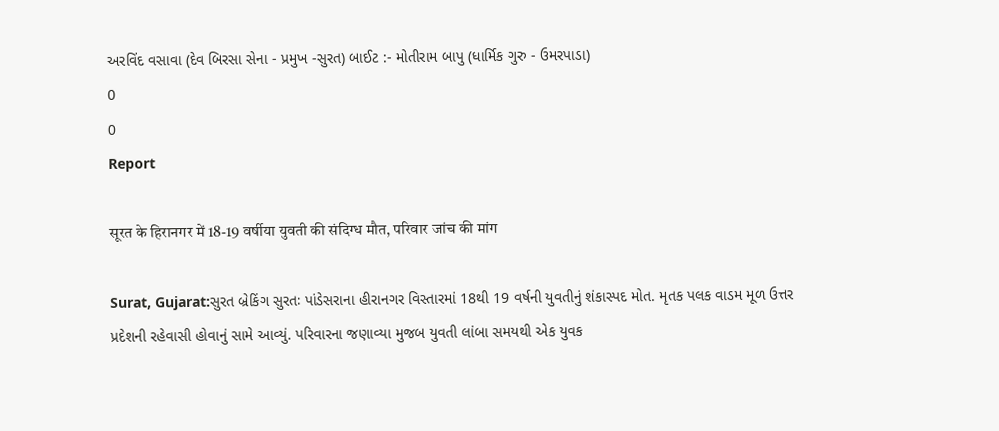અરવિંદ વસાવા (દેવ બિરસા સેના - પ્રમુખ -સુરત) બાઈટ :- મોતીરામ બાપુ (ધાર્મિક ગુરુ - ઉમરપાડા)
0
0
Report

सूरत के हिरानगर में 18-19 वर्षीया युवती की संदिग्ध मौत, परिवार जांच की मांग

Surat, Gujarat:સુરત બ્રેકિંગ સુરતઃ પાંડેસરાના હીરાનગર વિસ્તારમાં 18થી 19 વર્ષની યુવતીનું શંકાસ્પદ મોત. મૃતક પલક વાડમ મૂળ ઉત્તર પ્રદેશની રહેવાસી હોવાનું સામે આવ્યું. પરિવારના જણાવ્યા મુજબ યુવતી લાંબા સમયથી એક યુવક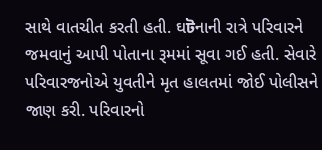સાથે વાતચીત કરતી હતી. ઘটનાની રાત્રે પરિવારને જમવાનું આપી પોતાના રૂમમાં સૂવા ગઈ હતી. સેવારે પરિવારજનોએ યુવતીને મૃત હાલતમાં જોઈ પોલીસને જાણ કરી. પરિવારનો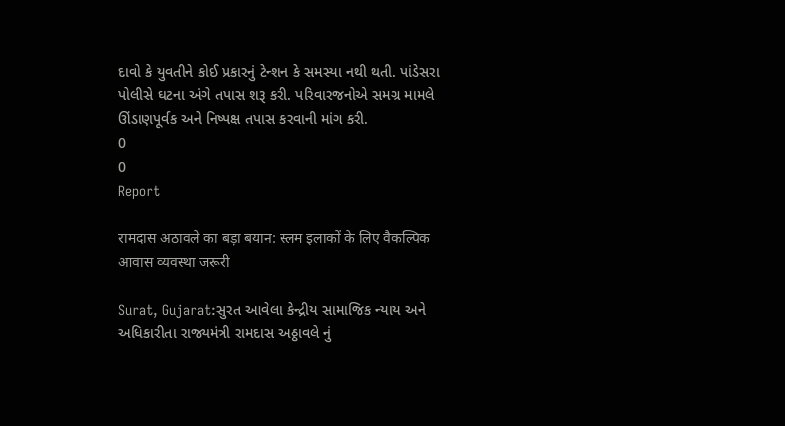દાવો કે યુવતીને કોઈ પ્રકારનું ટેન્શન કે સમસ્યા નથી થતી. પાંડેસરા પોલીસે ઘટના અંગે તપાસ શરૂ કરી. પરિવારજનોએ સમગ્ર મામલે ઊંડાણપૂર્વક અને નિષ્પક્ષ તપાસ કરવાની માંગ કરી.
0
0
Report

रामदास अठावले का बड़ा बयान: स्लम इलाकों के लिए वैकल्पिक आवास व्यवस्था जरूरी

Surat, Gujarat:સુરત આવેલા કેન્દ્રીય સામાજિક ન્યાય અને અધિકારીતા રાજ્યમંત્રી રામદાસ અઠ્ઠાવલે નું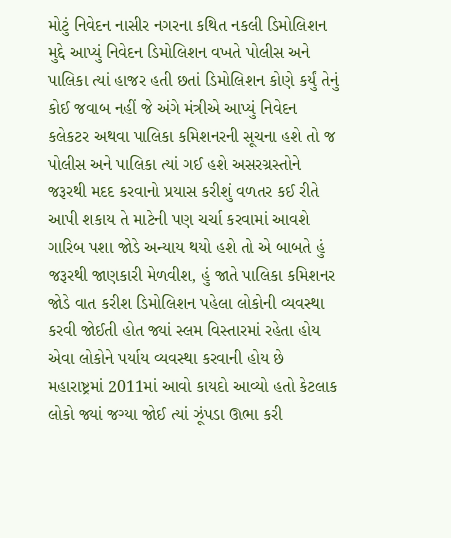મોટું નિવેદન નાસીર નગરના કથિત નકલી ડિમોલિશન મુદ્દે આપ્યું નિવેદન ડિમોલિશન વખતે પોલીસ અને પાલિકા ત્યાં હાજર હતી છતાં ડિમોલિશન કોણે કર્યું તેનું કોઈ જવાબ નહીં જે અંગે મંત્રીએ આપ્યું નિવેદન કલેકટર અથવા પાલિકા કમિશનરની સૂચના હશે તો જ પોલીસ અને પાલિકા ત્યાં ગઈ હશે અસરગ્રસ્તોને જરૂરથી મદદ કરવાનો પ્રયાસ કરીશું વળતર કઈ રીતે આપી શકાય તે માટેની પણ ચર્ચા કરવામાં આવશે ગારિબ પશા જોડે અન્યાય થયો હશે તો એ બાબતે હું જરૂરથી જાણકારી મેળવીશ, હું જાતે પાલિકા કમિશનર જોડે વાત કરીશ ડિમોલિશન પહેલા લોકોની વ્યવસ્થા કરવી જોઈતી હોત જ્યાં સ્લમ વિસ્તારમાં રહેતા હોય એવા લોકોને પર્યાય વ્યવસ્થા કરવાની હોય છે મહારાષ્ટ્રમાં 2011માં આવો કાયદો આવ્યો હતો કેટલાક લોકો જ્યાં જગ્યા જોઈ ત્યાં ઝૂંપડા ઊભા કરી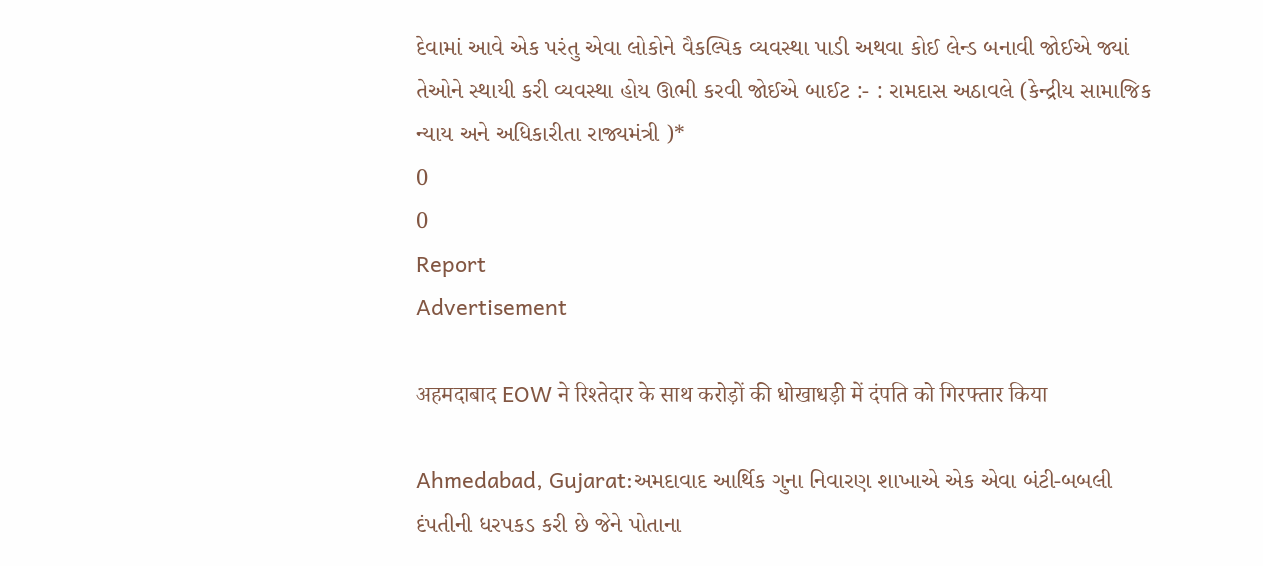દેવામાં આવે એક પરંતુ એવા લોકોને વૈકલ્પિક વ્યવસ્થા પાડી અથવા કોઈ લેન્ડ બનાવી જોઈએ જ્યાં તેઓને સ્થાયી કરી વ્યવસ્થા હોય ઊભી કરવી જોઈએ બાઈટ :- : રામદાસ અઠાવલે (કેન્દ્રીય સામાજિક ન્યાય અને અધિકારીતા રાજ્યમંત્રી )*
0
0
Report
Advertisement

अहमदाबाद EOW ने रिश्तेदार के साथ करोड़ों की धोखाधड़ी में दंपति को गिरफ्तार किया

Ahmedabad, Gujarat:અમદાવાદ આર્થિક ગુના નિવારણ શાખાએ એક એવા બંટી-બબલી દંપતીની ધરપકડ કરી છે જેને પોતાના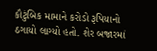કૌટુંબિક મામાને કરોડો રૂપિયાનો ઠગાયો લાગ્યો હતો. શેર બજારમાં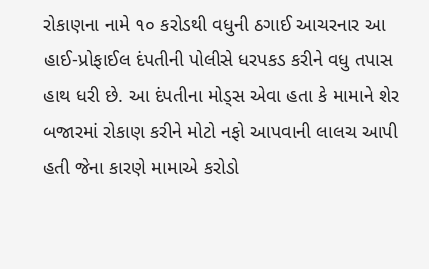રોકાણના નામે ૧૦ કરોડથી વધુની ઠગાઈ આચરનાર આ હાઈ-પ્રોફાઈલ દંપતીની પોલીસે ધરપકડ કરીને વધુ તપાસ હાથ ધરી છે. આ દંપતીના મોડ્સ એવા હતા કે મામાને શેર બજારમાં રોકાણ કરીને મોટો નફો આપવાની લાલચ આપી હતી જેના કારણે મામાએ કરોડો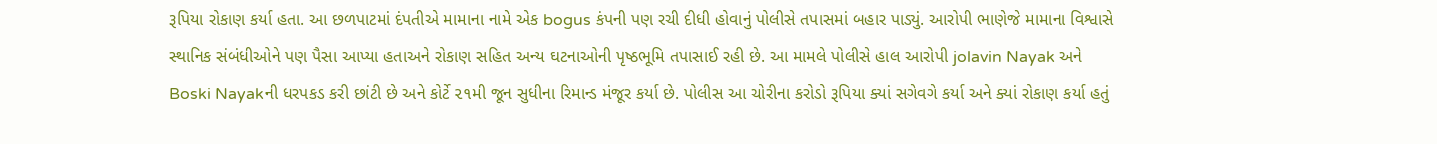રૂપિયા રોકાણ કર્યા હતા. આ છળપાટમાં દંપતીએ મામાના નામે એક bogus કંપની પણ રચી દીધી હોવાનું પોલીસે તપાસમાં બહાર પાડ્યું. આરોપી ભાણેજે મામાના વિશ્વાસે સ્થાનિક સંબંધીઓને પણ પૈસા આપ્યા હતાઅને રોકાણ સહિત અન્ય ઘટનાઓની પૃષ્ઠભૂમિ તપાસાઈ રહી છે. આ મામલે પોલીસે હાલ આરોપી jolavin Nayak અને Boski Nayakની ધરપકડ કરી છાંટી છે અને કોર્ટે ૨૧મી જૂન સુધીના રિમાન્ડ મંજૂર કર્યા છે. પોલીસ આ ચોરીના કરોડો રૂપિયા ક્યાં સગેવગે કર્યા અને ક્યાં રોકાણ કર્યા હતું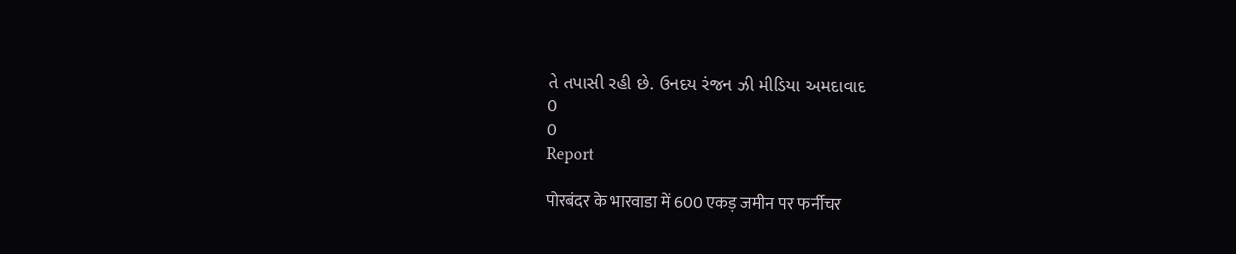તે તપાસી રહી છે. ઉનદય રંજન ઝી મીડિયા અમદાવાદ
0
0
Report

पोरबंदर के भारवाडा में 600 एकड़ जमीन पर फर्नीचर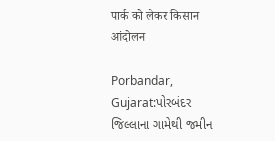पार्क को लेकर किसान आंदोलन

Porbandar, Gujarat:પોરબંદર જિલ્લાના ગામેથી જમીન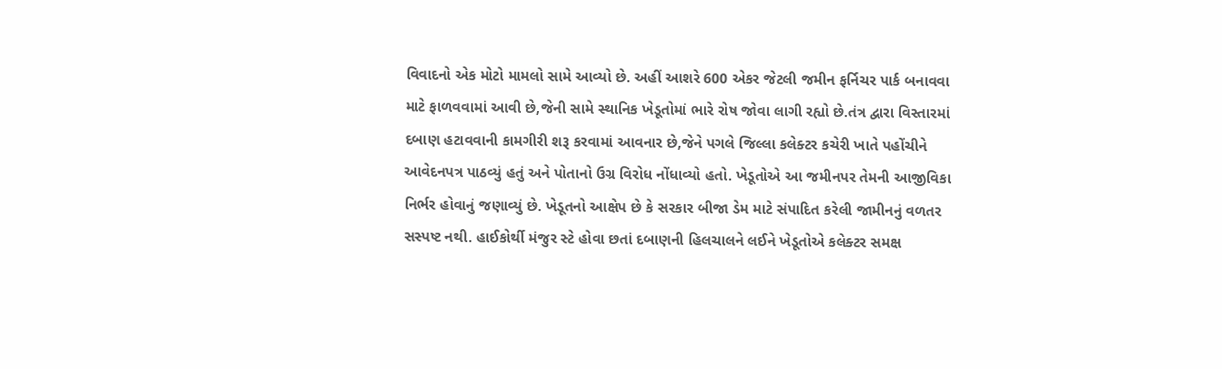વિવાદનો એક મોટો મામલો સામે આવ્યો છે. અહીં આશરે 600 એકર જેટલી જમીન ફર્નિચર પાર્ક બનાવવા માટે ફાળવવામાં આવી છે,જેની સામે સ્થાનિક ખેડૂતોમાં ભારે રોષ જોવા લાગી રહ્યો છે.તંત્ર દ્વારા વિસ્તારમાં દબાણ હટાવવાની કામગીરી શરૂ કરવામાં આવનાર છે,જેને પગલે જિલ્લા કલેક્ટર કચેરી ખાતે પહોંચીને આવેદનપત્ર પાઠવ્યું હતું અને પોતાનો ઉગ્ર વિરોધ નોંધાવ્યો હતો. ખેડૂતોએ આ જમીનપર તેમની આજીવિકા નિર્ભર હોવાનું જણાવ્યું છે. ખેડૂતનો આક્ષેપ છે કે સરકાર બીજા ડેમ માટે સંપાદિત કરેલી જામીનનું વળતર સસ્પષ્ટ નથી. હાઈકોર્થી મંજુર સ્ટે હોવા છતાં દબાણની હિલચાલને લઈને ખેડૂતોએ કલેક્ટર સમક્ષ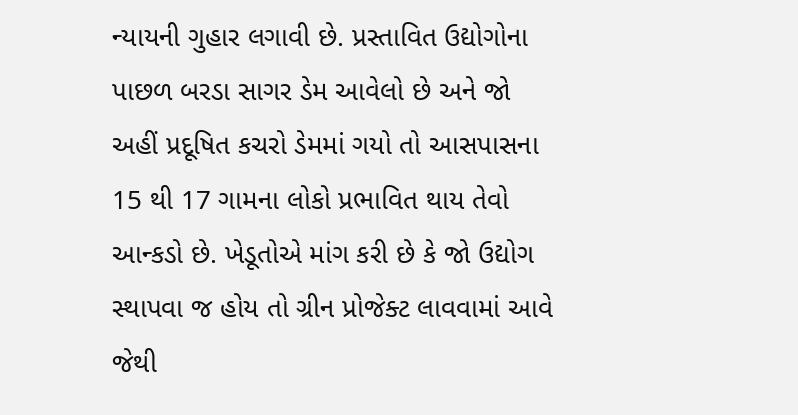ન્યાયની ગુહાર લગાવી છે. પ્રસ્તાવિત ઉદ્યોગોના પાછળ બરડા સાગર ડેમ આવેલો છે અને જો અહીં પ્રદૂષિત કચરો ડેમમાં ગયો તો આસપાસના 15 થી 17 ગામના લોકો પ્રભાવિત થાય તેવો આન્કડો છે. ખેડૂતોએ માંગ કરી છે કે જો ઉદ્યોગ સ્થાપવા જ હોય તો ગ્રીન પ્રોજેક્ટ લાવવામાં આવે જેથી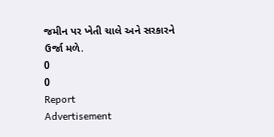જમીન પર ખેતી ચાલે અને સરકારને ઉર્જા મળે.
0
0
Report
Advertisement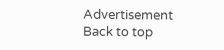Advertisement
Back to top